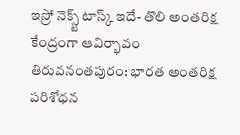ఇస్రో నెక్స్ట్ టాస్క్ ఇదే- తొలి అంతరిక్ష కేంద్రంగా ఆవిర్భావం
తిరువనంతపురం: భారత అంతరిక్ష పరిశోధన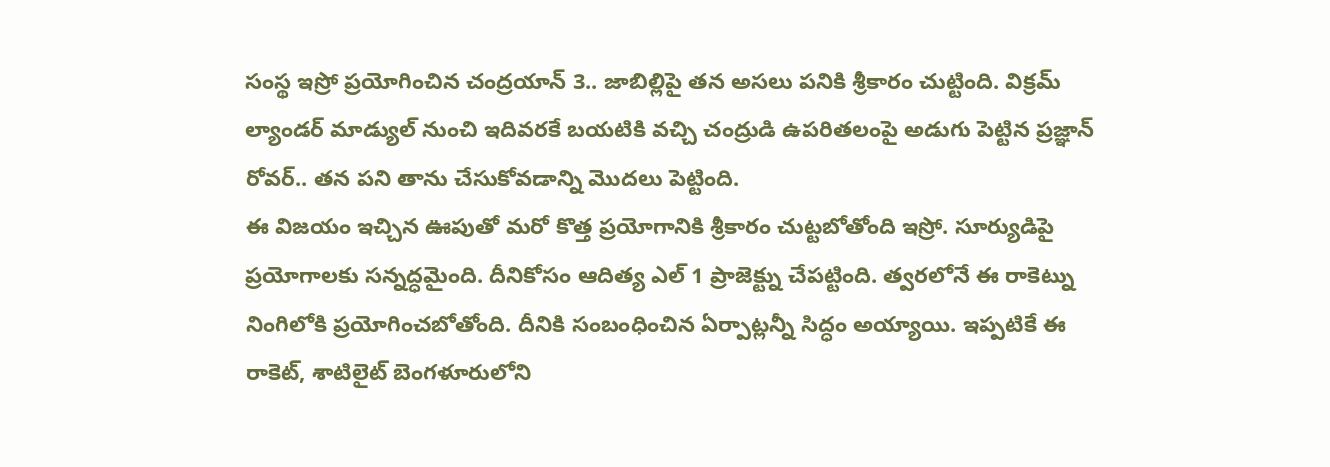సంస్థ ఇస్రో ప్రయోగించిన చంద్రయాన్ 3.. జాబిల్లిపై తన అసలు పనికి శ్రీకారం చుట్టింది. విక్రమ్ ల్యాండర్ మాడ్యుల్ నుంచి ఇదివరకే బయటికి వచ్చి చంద్రుడి ఉపరితలంపై అడుగు పెట్టిన ప్రజ్ఞాన్ రోవర్.. తన పని తాను చేసుకోవడాన్ని మొదలు పెట్టింది.
ఈ విజయం ఇచ్చిన ఊపుతో మరో కొత్త ప్రయోగానికి శ్రీకారం చుట్టబోతోంది ఇస్రో. సూర్యుడిపై ప్రయోగాలకు సన్నద్ధమైంది. దీనికోసం ఆదిత్య ఎల్ 1 ప్రాజెక్ట్ను చేపట్టింది. త్వరలోనే ఈ రాకెట్ను నింగిలోకి ప్రయోగించబోతోంది. దీనికి సంబంధించిన ఏర్పాట్లన్నీ సిద్ధం అయ్యాయి. ఇప్పటికే ఈ రాకెట్, శాటిలైట్ బెంగళూరులోని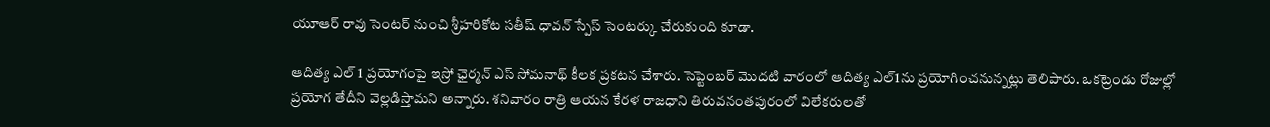యూఆర్ రావు సెంటర్ నుంచి శ్రీహరికోట సతీష్ ధావన్ స్పేస్ సెంటర్కు చేరుకుంది కూడా.

ఆదిత్య ఎల్ 1 ప్రయోగంపై ఇస్రో ఛైర్మన్ ఎస్ సోమనాథ్ కీలక ప్రకటన చేశారు. సెప్టెంబర్ మొదటి వారంలో ఆదిత్య ఎల్1ను ప్రయోగించనున్నట్లు తెలిపారు. ఒకట్రెండు రోజుల్లో ప్రయోగ తేదీని వెల్లడిస్తామని అన్నారు. శనివారం రాత్రి ఆయన కేరళ రాజధాని తిరువనంతపురంలో విలేకరులతో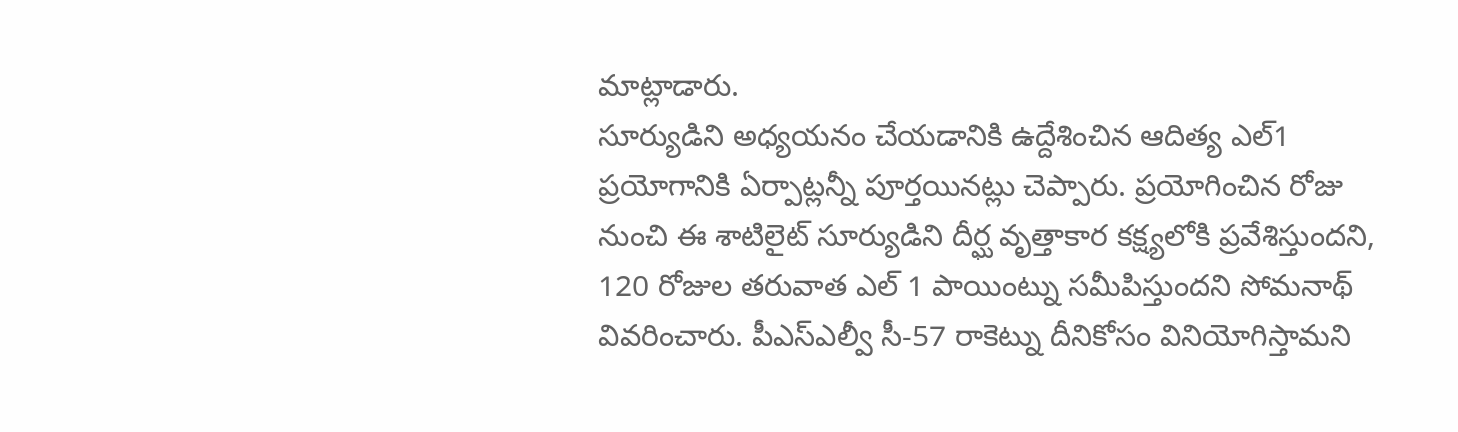మాట్లాడారు.
సూర్యుడిని అధ్యయనం చేయడానికి ఉద్దేశించిన ఆదిత్య ఎల్1 ప్రయోగానికి ఏర్పాట్లన్నీ పూర్తయినట్లు చెప్పారు. ప్రయోగించిన రోజు నుంచి ఈ శాటిలైట్ సూర్యుడిని దీర్ఘ వృత్తాకార కక్ష్యలోకి ప్రవేశిస్తుందని, 120 రోజుల తరువాత ఎల్ 1 పాయింట్ను సమీపిస్తుందని సోమనాథ్ వివరించారు. పీఎస్ఎల్వీ సీ-57 రాకెట్ను దీనికోసం వినియోగిస్తామని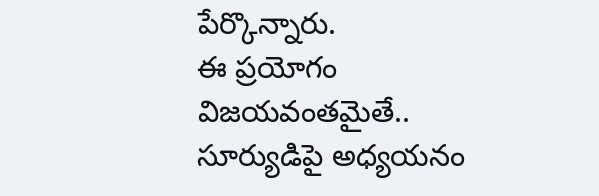పేర్కొన్నారు.
ఈ ప్రయోగం విజయవంతమైతే.. సూర్యుడిపై అధ్యయనం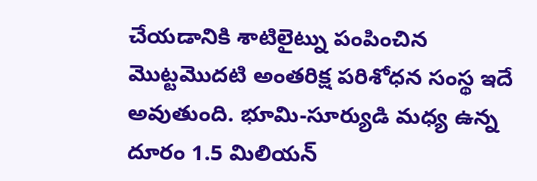చేయడానికి శాటిలైట్ను పంపించిన మొట్టమొదటి అంతరిక్ష పరిశోధన సంస్థ ఇదే అవుతుంది. భూమి-సూర్యుడి మధ్య ఉన్న దూరం 1.5 మిలియన్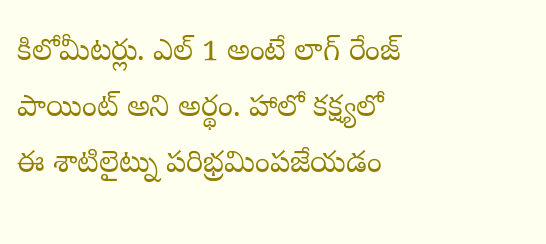కిలోమీటర్లు. ఎల్ 1 అంటే లాగ్ రేంజ్ పాయింట్ అని అర్థం. హాలో కక్ష్యలో ఈ శాటిలైట్ను పరిభ్రమింపజేయడం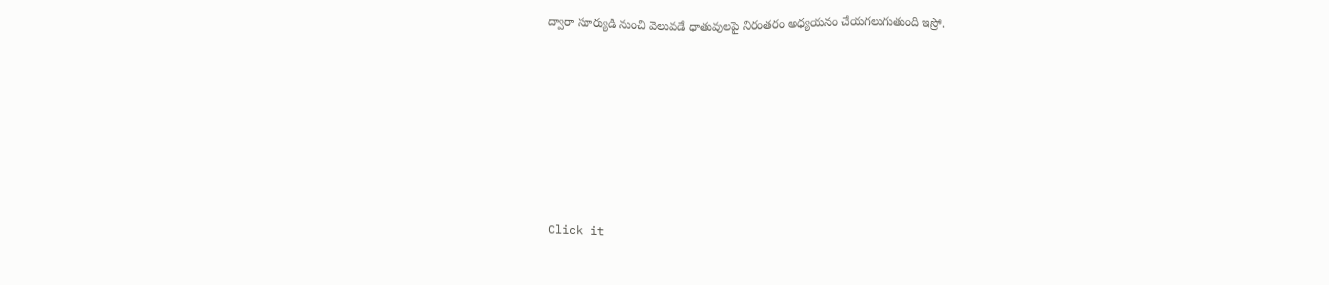ద్వారా సూర్యుడి నుంచి వెలువడే ధాతువులపై నిరంతరం అధ్యయనం చేయగలుగుతుంది ఇస్రో.












Click it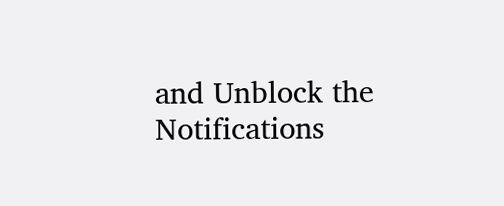and Unblock the Notifications